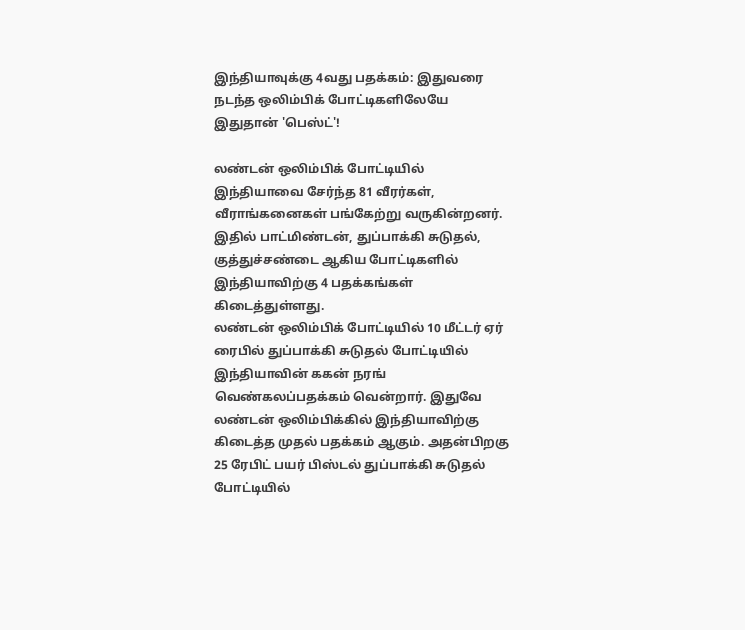இந்தியாவுக்கு 4வது பதக்கம்: இதுவரை நடந்த ஒலிம்பிக் போட்டிகளிலேயே இதுதான் 'பெஸ்ட்'!

லண்டன் ஒலிம்பிக் போட்டியில் இந்தியாவை சேர்ந்த 81 வீரர்கள், வீராங்கனைகள் பங்கேற்று வருகின்றனர். இதில் பாட்மிண்டன், துப்பாக்கி சுடுதல், குத்துச்சண்டை ஆகிய போட்டிகளில் இந்தியாவிற்கு 4 பதக்கங்கள் கிடைத்துள்ளது.
லண்டன் ஒலிம்பிக் போட்டியில் 10 மீட்டர் ஏர் ரைபில் துப்பாக்கி சுடுதல் போட்டியில் இந்தியாவின் ககன் நரங் வெண்கலப்பதக்கம் வென்றார். இதுவே லண்டன் ஒலிம்பிக்கில் இந்தியாவிற்கு கிடைத்த முதல் பதக்கம் ஆகும். அதன்பிறகு 25 ரேபிட் பயர் பிஸ்டல் துப்பாக்கி சுடுதல் போட்டியில்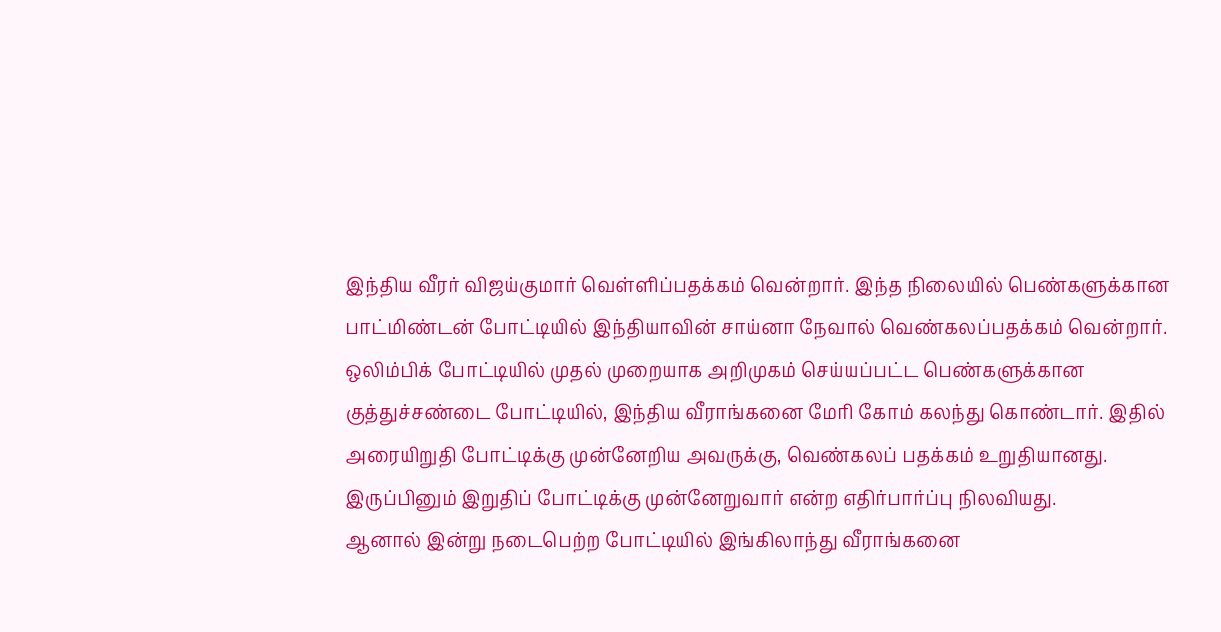இந்திய வீரர் விஜய்குமார் வெள்ளிப்பதக்கம் வென்றார். இந்த நிலையில் பெண்களுக்கான பாட்மிண்டன் போட்டியில் இந்தியாவின் சாய்னா நேவால் வெண்கலப்பதக்கம் வென்றார்.
ஒலிம்பிக் போட்டியில் முதல் முறையாக அறிமுகம் செய்யப்பட்ட பெண்களுக்கான குத்துச்சண்டை போட்டியில், இந்திய வீராங்கனை மேரி கோம் கலந்து கொண்டார். இதில் அரையிறுதி போட்டிக்கு முன்னேறிய அவருக்கு, வெண்கலப் பதக்கம் உறுதியானது. இருப்பினும் இறுதிப் போட்டிக்கு முன்னேறுவார் என்ற எதிர்பார்ப்பு நிலவியது.
ஆனால் இன்று நடைபெற்ற போட்டியில் இங்கிலாந்து வீராங்கனை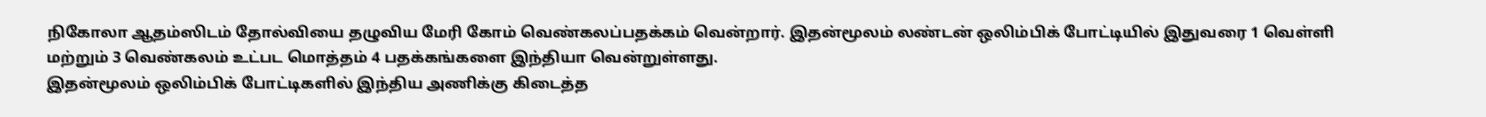நிகோலா ஆதம்ஸிடம் தோல்வியை தழுவிய மேரி கோம் வெண்கலப்பதக்கம் வென்றார். இதன்மூலம் லண்டன் ஒலிம்பிக் போட்டியில் இதுவரை 1 வெள்ளி மற்றும் 3 வெண்கலம் உட்பட மொத்தம் 4 பதக்கங்களை இந்தியா வென்றுள்ளது.
இதன்மூலம் ஒலிம்பிக் போட்டிகளில் இந்திய அணிக்கு கிடைத்த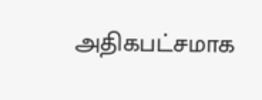அதிகபட்சமாக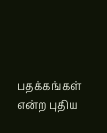பதக்கங்கள் என்ற புதிய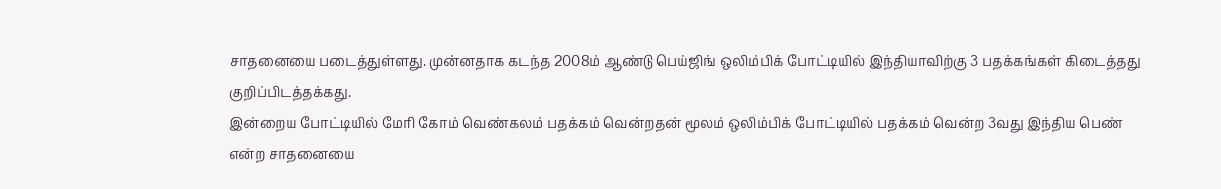சாதனையை படைத்துள்ளது. முன்னதாக கடந்த 2008ம் ஆண்டு பெய்ஜிங் ஒலிம்பிக் போட்டியில் இந்தியாவிற்கு 3 பதக்கங்கள் கிடைத்தது குறிப்பிடத்தக்கது.
இன்றைய போட்டியில் மேரி கோம் வெண்கலம் பதக்கம் வென்றதன் மூலம் ஒலிம்பிக் போட்டியில் பதக்கம் வென்ற 3வது இந்திய பெண் என்ற சாதனையை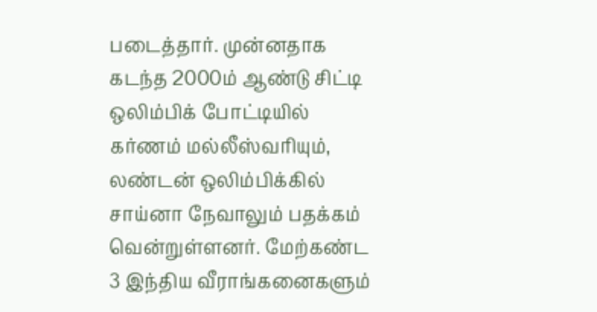படைத்தார். முன்னதாக கடந்த 2000ம் ஆண்டு சிட்டி ஒலிம்பிக் போட்டியில் கர்ணம் மல்லீஸ்வரியும், லண்டன் ஒலிம்பிக்கில் சாய்னா நேவாலும் பதக்கம் வென்றுள்ளனர். மேற்கண்ட 3 இந்திய வீராங்கனைகளும்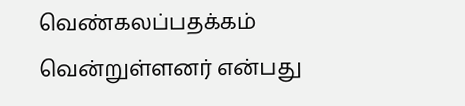வெண்கலப்பதக்கம் வென்றுள்ளனர் என்பது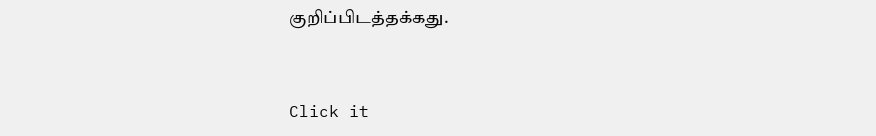குறிப்பிடத்தக்கது.


Click it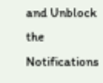and Unblock the Notifications